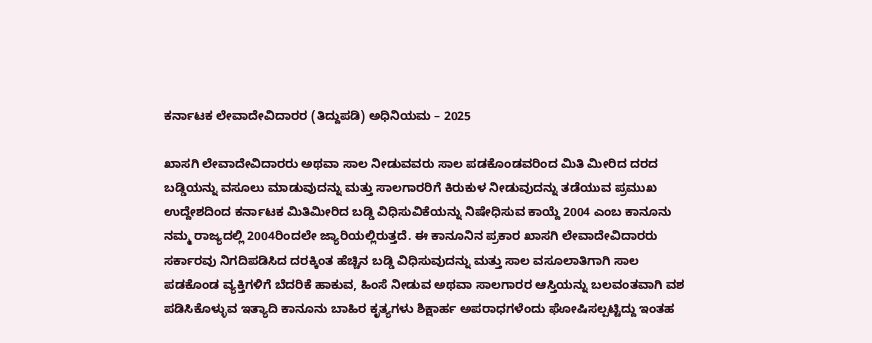ಕರ್ನಾಟಕ ಲೇವಾದೇವಿದಾರರ (ತಿದ್ದುಪಡಿ) ಅಧಿನಿಯಮ – 2025

ಖಾಸಗಿ ಲೇವಾದೇವಿದಾರರು ಅಥವಾ ಸಾಲ ನೀಡುವವರು ಸಾಲ ಪಡಕೊಂಡವರಿಂದ ಮಿತಿ ಮೀರಿದ ದರದ ಬಡ್ಡಿಯನ್ನು ವಸೂಲು ಮಾಡುವುದನ್ನು ಮತ್ತು ಸಾಲಗಾರರಿಗೆ ಕಿರುಕುಳ ನೀಡುವುದನ್ನು ತಡೆಯುವ ಪ್ರಮುಖ ಉದ್ದೇಶದಿಂದ ಕರ್ನಾಟಕ ಮಿತಿಮೀರಿದ ಬಡ್ಡಿ ವಿಧಿಸುವಿಕೆಯನ್ನು ನಿಷೇಧಿಸುವ ಕಾಯ್ದೆ 2004 ಎಂಬ ಕಾನೂನು ನಮ್ಮ ರಾಜ್ಯದಲ್ಲಿ 2004ರಿಂದಲೇ ಜ್ಯಾರಿಯಲ್ಲಿರುತ್ತದೆ. ಈ ಕಾನೂನಿನ ಪ್ರಕಾರ ಖಾಸಗಿ ಲೇವಾದೇವಿದಾರರು ಸರ್ಕಾರವು ನಿಗದಿಪಡಿಸಿದ ದರಕ್ಕಿಂತ ಹೆಚ್ಚಿನ ಬಡ್ಡಿ ವಿಧಿಸುವುದನ್ನು ಮತ್ತು ಸಾಲ ವಸೂಲಾತಿಗಾಗಿ ಸಾಲ ಪಡಕೊಂಡ ವ್ಯಕ್ತಿಗಳಿಗೆ ಬೆದರಿಕೆ ಹಾಕುವ, ಹಿಂಸೆ ನೀಡುವ ಅಥವಾ ಸಾಲಗಾರರ ಆಸ್ತಿಯನ್ನು ಬಲವಂತವಾಗಿ ವಶ ಪಡಿಸಿಕೊಳ್ಳುವ ಇತ್ಯಾದಿ ಕಾನೂನು ಬಾಹಿರ ಕೃತ್ಯಗಳು ಶಿಕ್ಷಾರ್ಹ ಅಪರಾಧಗಳೆಂದು ಘೋಷಿಸಲ್ಪಟ್ಟಿದ್ದು ಇಂತಹ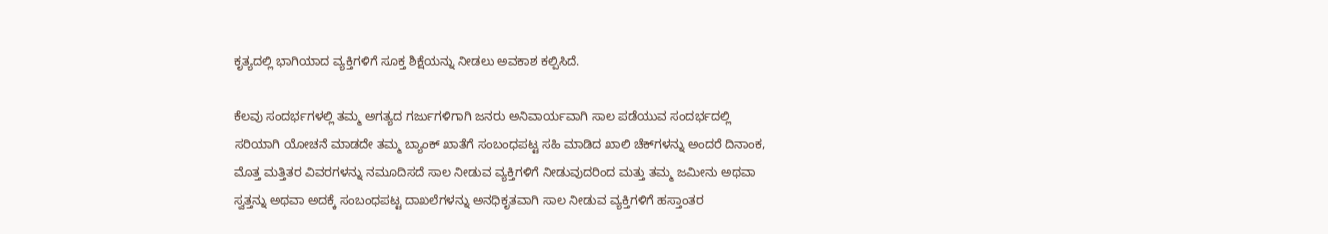ಕೃತ್ಯದಲ್ಲಿ ಭಾಗಿಯಾದ ವ್ಯಕ್ತಿಗಳಿಗೆ ಸೂಕ್ತ ಶಿಕ್ಷೆಯನ್ನು ನೀಡಲು ಅವಕಾಶ ಕಲ್ಪಿಸಿದೆ.

ಕೆಲವು ಸಂದರ್ಭಗಳಲ್ಲಿ ತಮ್ಮ ಅಗತ್ಯದ ಗರ್ಜುಗಳಿಗಾಗಿ ಜನರು ಅನಿವಾರ್ಯವಾಗಿ ಸಾಲ ಪಡೆಯುವ ಸಂದರ್ಭದಲ್ಲಿ ಸರಿಯಾಗಿ ಯೋಚನೆ ಮಾಡದೇ ತಮ್ಮ ಬ್ಯಾಂಕ್ ಖಾತೆಗೆ ಸಂಬಂಧಪಟ್ಟ ಸಹಿ ಮಾಡಿದ ಖಾಲಿ ಚೆಕ್‌ಗಳನ್ನು ಅಂದರೆ ದಿನಾಂಕ, ಮೊತ್ತ ಮತ್ತಿತರ ವಿವರಗಳನ್ನು ನಮೂದಿಸದೆ ಸಾಲ ನೀಡುವ ವ್ಯಕ್ತಿಗಳಿಗೆ ನೀಡುವುದರಿಂದ ಮತ್ತು ತಮ್ಮ ಜಮೀನು ಅಥವಾ ಸ್ವತ್ತನ್ನು ಅಥವಾ ಅದಕ್ಕೆ ಸಂಬಂಧಪಟ್ಟ ದಾಖಲೆಗಳನ್ನು ಅನಧಿಕೃತವಾಗಿ ಸಾಲ ನೀಡುವ ವ್ಯಕ್ತಿಗಳಿಗೆ ಹಸ್ತಾಂತರ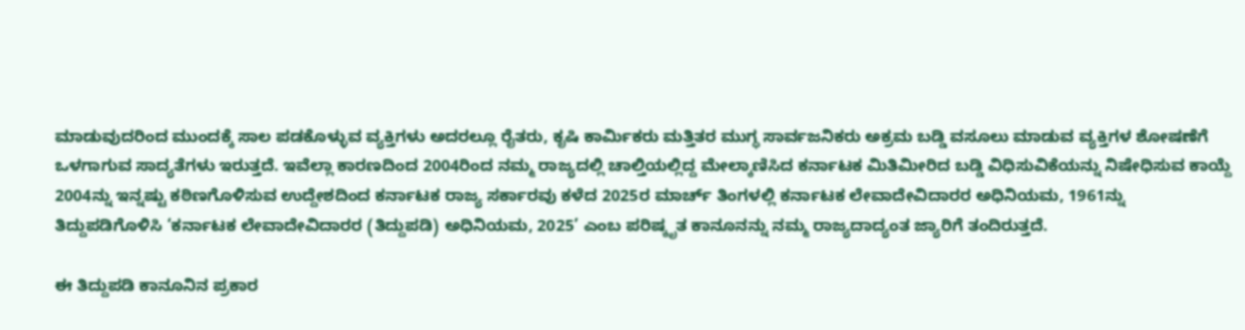ಮಾಡುವುದರಿಂದ ಮುಂದಕ್ಕೆ ಸಾಲ ಪಡಕೊಳ್ಳುವ ವ್ಯಕ್ತಿಗಳು ಅದರಲ್ಲೂ ರೈತರು, ಕೃಷಿ ಕಾರ್ಮಿಕರು ಮತ್ತಿತರ ಮುಗ್ಧ ಸಾರ್ವಜನಿಕರು ಅಕ್ರಮ ಬಡ್ಡಿ ವಸೂಲು ಮಾಡುವ ವ್ಯಕ್ತಿಗಳ ಶೋಷಣೆಗೆ ಒಳಗಾಗುವ ಸಾದ್ಯತೆಗಳು ಇರುತ್ತದೆ. ಇವೆಲ್ಲಾ ಕಾರಣದಿಂದ 2004ರಿಂದ ನಮ್ಮ ರಾಜ್ಯದಲ್ಲಿ ಚಾಲ್ತಿಯಲ್ಲಿದ್ದ ಮೇಲ್ಕಾಣಿಸಿದ ಕರ್ನಾಟಕ ಮಿತಿಮೀರಿದ ಬಡ್ಡಿ ವಿಧಿಸುವಿಕೆಯನ್ನು ನಿಷೇಧಿಸುವ ಕಾಯ್ದೆ 2004ನ್ನು ಇನ್ನಷ್ಟು ಕಠಿಣಗೊಳಿಸುವ ಉದ್ದೇಶದಿಂದ ಕರ್ನಾಟಕ ರಾಜ್ಯ ಸರ್ಕಾರವು ಕಳೆದ 2025ರ ಮಾರ್ಚ್ ತಿಂಗಳಲ್ಲಿ ಕರ್ನಾಟಕ ಲೇವಾದೇವಿದಾರರ ಅಧಿನಿಯಮ, 1961ನ್ನು ತಿದ್ದುಪಡಿಗೊಳಿಸಿ ‘ಕರ್ನಾಟಕ ಲೇವಾದೇವಿದಾರರ (ತಿದ್ದುಪಡಿ) ಅಧಿನಿಯಮ, 2025’ ಎಂಬ ಪರಿಷ್ಕೃತ ಕಾನೂನನ್ನು ನಮ್ಮ ರಾಜ್ಯದಾದ್ಯಂತ ಜ್ಯಾರಿಗೆ ತಂದಿರುತ್ತದೆ.

ಈ ತಿದ್ದುಪಡಿ ಕಾನೂನಿನ ಪ್ರಕಾರ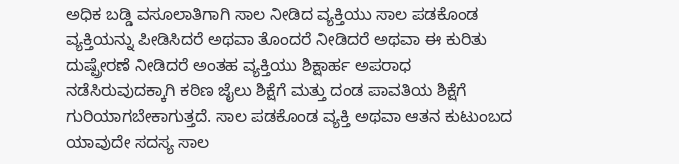ಅಧಿಕ ಬಡ್ಡಿ ವಸೂಲಾತಿಗಾಗಿ ಸಾಲ ನೀಡಿದ ವ್ಯಕ್ತಿಯು ಸಾಲ ಪಡಕೊಂಡ ವ್ಯಕ್ತಿಯನ್ನು ಪೀಡಿಸಿದರೆ ಅಥವಾ ತೊಂದರೆ ನೀಡಿದರೆ ಅಥವಾ ಈ ಕುರಿತು ದುಷ್ಪ್ರೇರಣೆ ನೀಡಿದರೆ ಅಂತಹ ವ್ಯಕ್ತಿಯು ಶಿಕ್ಷಾರ್ಹ ಅಪರಾಧ ನಡೆಸಿರುವುದಕ್ಕಾಗಿ ಕಠಿಣ ಜೈಲು ಶಿಕ್ಷೆಗೆ ಮತ್ತು ದಂಡ ಪಾವತಿಯ ಶಿಕ್ಷೆಗೆ ಗುರಿಯಾಗಬೇಕಾಗುತ್ತದೆ. ಸಾಲ ಪಡಕೊಂಡ ವ್ಯಕ್ತಿ ಅಥವಾ ಆತನ ಕುಟುಂಬದ ಯಾವುದೇ ಸದಸ್ಯ ಸಾಲ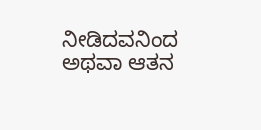ನೀಡಿದವನಿಂದ ಅಥವಾ ಆತನ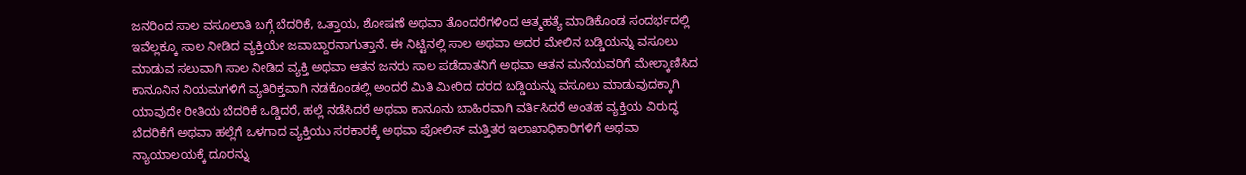ಜನರಿಂದ ಸಾಲ ವಸೂಲಾತಿ ಬಗ್ಗೆ ಬೆದರಿಕೆ, ಒತ್ತಾಯ, ಶೋಷಣೆ ಅಥವಾ ತೊಂದರೆಗಳಿಂದ ಆತ್ಮಹತ್ಯೆ ಮಾಡಿಕೊಂಡ ಸಂದರ್ಭದಲ್ಲಿ ಇವೆಲ್ಲಕ್ಕೂ ಸಾಲ ನೀಡಿದ ವ್ಯಕ್ತಿಯೇ ಜವಾಬ್ದಾರನಾಗುತ್ತಾನೆ. ಈ ನಿಟ್ಟಿನಲ್ಲಿ ಸಾಲ ಅಥವಾ ಅದರ ಮೇಲಿನ ಬಡ್ಡಿಯನ್ನು ವಸೂಲು ಮಾಡುವ ಸಲುವಾಗಿ ಸಾಲ ನೀಡಿದ ವ್ಯಕ್ತಿ ಅಥವಾ ಆತನ ಜನರು ಸಾಲ ಪಡೆದಾತನಿಗೆ ಅಥವಾ ಆತನ ಮನೆಯವರಿಗೆ ಮೇಲ್ಕಾಣಿಸಿದ ಕಾನೂನಿನ ನಿಯಮಗಳಿಗೆ ವ್ಯತಿರಿಕ್ತವಾಗಿ ನಡಕೊಂಡಲ್ಲಿ ಅಂದರೆ ಮಿತಿ ಮೀರಿದ ದರದ ಬಡ್ಡಿಯನ್ನು ವಸೂಲು ಮಾಡುವುದಕ್ಕಾಗಿ ಯಾವುದೇ ರೀತಿಯ ಬೆದರಿಕೆ ಒಡ್ಡಿದರೆ, ಹಲ್ಲೆ ನಡೆಸಿದರೆ ಅಥವಾ ಕಾನೂನು ಬಾಹಿರವಾಗಿ ವರ್ತಿಸಿದರೆ ಅಂತಹ ವ್ಯಕ್ತಿಯ ವಿರುದ್ಧ ಬೆದರಿಕೆಗೆ ಅಥವಾ ಹಲ್ಲೆಗೆ ಒಳಗಾದ ವ್ಯಕ್ತಿಯು ಸರಕಾರಕ್ಕೆ ಅಥವಾ ಪೋಲಿಸ್ ಮತ್ತಿತರ ಇಲಾಖಾಧಿಕಾರಿಗಳಿಗೆ ಅಥವಾ ನ್ಯಾಯಾಲಯಕ್ಕೆ ದೂರನ್ನು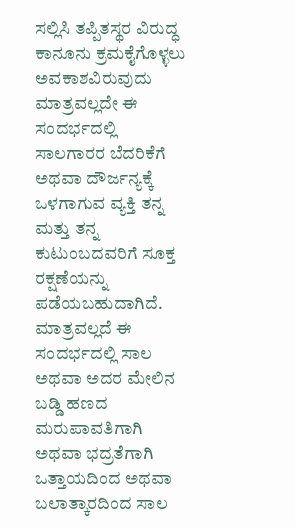ಸಲ್ಲಿಸಿ ತಪ್ಪಿತಸ್ಥರ ವಿರುದ್ಧ ಕಾನೂನು ಕ್ರಮಕೈಗೊಳ್ಳಲು ಅವಕಾಶವಿರುವುದು ಮಾತ್ರವಲ್ಲದೇ ಈ ಸಂದರ್ಭದಲ್ಲಿ ಸಾಲಗಾರರ ಬೆದರಿಕೆಗೆ ಅಥವಾ ದೌರ್ಜನ್ಯಕ್ಕೆ ಒಳಗಾಗುವ ವ್ಯಕ್ತಿ ತನ್ನ ಮತ್ತು ತನ್ನ ಕುಟುಂಬದವರಿಗೆ ಸೂಕ್ತ ರಕ್ಷಣೆಯನ್ನು ಪಡೆಯಬಹುದಾಗಿದೆ. ಮಾತ್ರವಲ್ಲದೆ ಈ ಸಂದರ್ಭದಲ್ಲಿ ಸಾಲ ಅಥವಾ ಅದರ ಮೇಲಿನ ಬಡ್ಡಿ ಹಣದ ಮರುಪಾವತಿಗಾಗಿ ಅಥವಾ ಭದ್ರತೆಗಾಗಿ ಒತ್ತಾಯದಿಂದ ಅಥವಾ ಬಲಾತ್ಕಾರದಿಂದ ಸಾಲ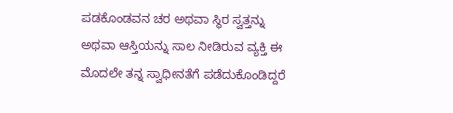ಪಡಕೊಂಡವನ ಚರ ಅಥವಾ ಸ್ಥಿರ ಸ್ವತ್ತನ್ನು ಅಥವಾ ಆಸ್ತಿಯನ್ನು ಸಾಲ ನೀಡಿರುವ ವ್ಯಕ್ತಿ ಈ ಮೊದಲೇ ತನ್ನ ಸ್ವಾಧೀನತೆಗೆ ಪಡೆದುಕೊಂಡಿದ್ದರೆ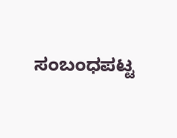ಸಂಬಂಧಪಟ್ಟ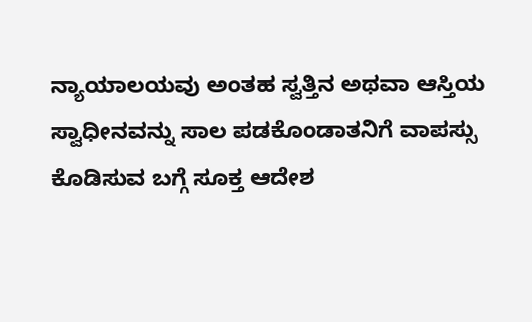ನ್ಯಾಯಾಲಯವು ಅಂತಹ ಸ್ವತ್ತಿನ ಅಥವಾ ಆಸ್ತಿಯ ಸ್ವಾಧೀನವನ್ನು ಸಾಲ ಪಡಕೊಂಡಾತನಿಗೆ ವಾಪಸ್ಸು ಕೊಡಿಸುವ ಬಗ್ಗೆ ಸೂಕ್ತ ಆದೇಶ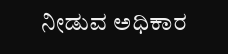ನೀಡುವ ಅಧಿಕಾರ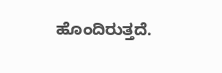ಹೊಂದಿರುತ್ತದೆ.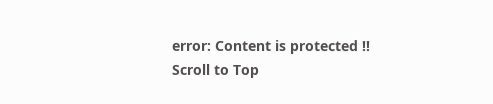error: Content is protected !!
Scroll to Top